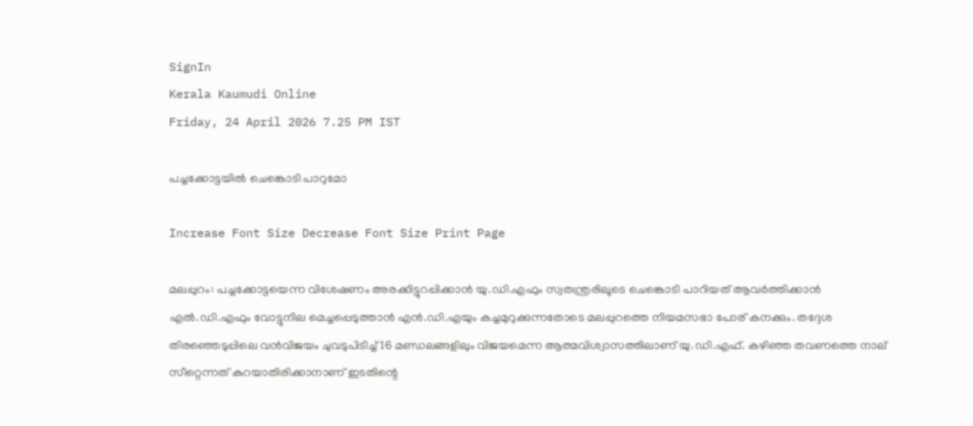SignIn
Kerala Kaumudi Online
Friday, 24 April 2026 7.25 PM IST

പച്ചക്കോട്ടയിൽ ചെങ്കൊടി പാറുമോ

Increase Font Size Decrease Font Size Print Page

മലപ്പുറം: പച്ചക്കോട്ടയെന്ന വിശേഷണം അരക്കിട്ടുറപ്പിക്കാൻ യു.ഡി.എഫും സ്വതന്ത്രരിലൂടെ ചെങ്കൊടി പാറിയത് ആവർത്തിക്കാൻ എൽ.ഡി.എഫും വോട്ടുനില മെച്ചപ്പെടുത്താൻ എൻ.ഡി.എയും കച്ചമുറുക്കുന്നതോടെ മലപ്പുറത്തെ നിയമസഭാ പോര് കനക്കും. തദ്ദേശ തിരഞ്ഞെടുപ്പിലെ വൻവിജയം ചുവടുപിടിച്ച് 16 മണ്ഡലങ്ങളിലും വിജയമെന്ന ആത്മവിശ്വാസത്തിലാണ് യു.ഡി.എഫ്. കഴിഞ്ഞ തവണത്തെ നാല് സീറ്റെന്നത് കുറയാതിരിക്കാനാണ് ഇടതിന്റെ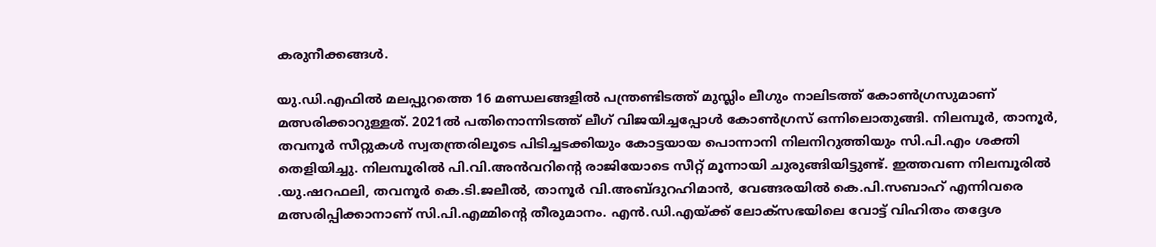കരുനീക്കങ്ങൾ.

യു.ഡി.എഫിൽ മലപ്പുറത്തെ 16 മണ്ഡലങ്ങളിൽ പന്ത്രണ്ടിടത്ത് മുസ്ലിം ലീഗും നാലിടത്ത് കോൺഗ്രസുമാണ് മത്സരിക്കാറുള്ളത്. 2021ൽ പതിനൊന്നിടത്ത് ലീഗ് വിജയിച്ചപ്പോൾ കോൺഗ്രസ് ഒന്നിലൊതുങ്ങി. നിലമ്പൂർ, താനൂർ, തവനൂർ സീറ്റുകൾ സ്വതന്ത്രരിലൂടെ പിടിച്ചടക്കിയും കോട്ടയായ പൊന്നാനി നിലനിറുത്തിയും സി.പി.എം ശക്തി തെളിയിച്ചു. നിലമ്പൂരിൽ പി.വി.അൻവറിന്റെ രാജിയോടെ സീറ്റ് മൂന്നായി ചുരുങ്ങിയിട്ടുണ്ട്. ഇത്തവണ നിലമ്പൂരിൽ .യു.ഷറഫലി, തവനൂർ കെ.ടി.ജലീൽ, താനൂർ വി.അബ്ദുറഹിമാൻ, വേങ്ങരയിൽ കെ.പി.സബാഹ് എന്നിവ‌രെ മത്സരിപ്പിക്കാനാണ് സി.പി.എമ്മിന്റെ തീരുമാനം. എൻ.ഡി.എയ്ക്ക് ലോക്‌സഭയിലെ വോട്ട് വിഹിതം തദ്ദേശ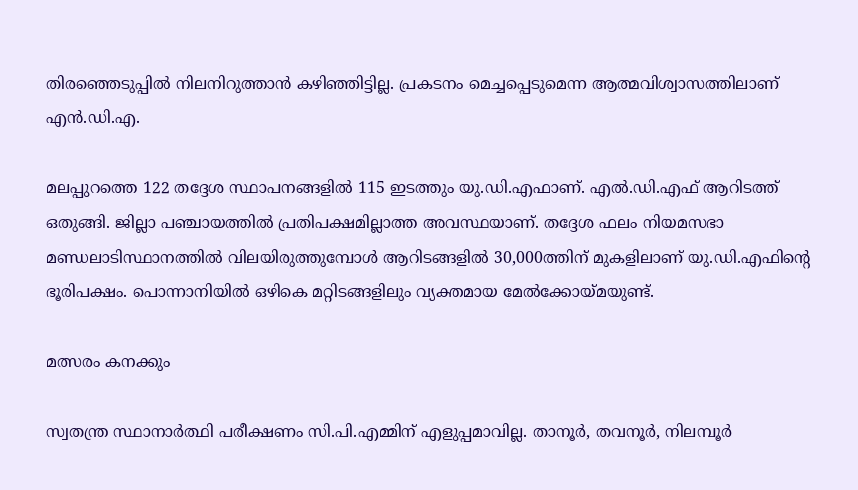തിരഞ്ഞെടുപ്പിൽ നിലനിറുത്താൻ കഴിഞ്ഞിട്ടില്ല. പ്രകടനം മെച്ചപ്പെടുമെന്ന ആത്മവിശ്വാസത്തിലാണ് എൻ.ഡി.എ.

മലപ്പുറത്തെ 122 തദ്ദേശ സ്ഥാപനങ്ങളിൽ 115 ഇടത്തും യു.ഡി.എഫാണ്. എൽ.ഡി.എഫ് ആറിടത്ത് ഒതുങ്ങി. ജില്ലാ പഞ്ചായത്തിൽ പ്രതിപക്ഷമില്ലാത്ത അവസ്ഥയാണ്. തദ്ദേശ ഫലം നിയമസഭാ മണ്ഡലാടിസ്ഥാനത്തിൽ വിലയിരുത്തുമ്പോൾ ആറിടങ്ങളിൽ 30,000ത്തിന് മുകളിലാണ് യു.ഡി.എഫിന്റെ ഭൂരിപക്ഷം. പൊന്നാനിയിൽ ഒഴികെ മറ്റിടങ്ങളിലും വ്യക്തമായ മേൽക്കോയ്മയുണ്ട്.

മത്സരം കനക്കും

സ്വതന്ത്ര സ്ഥാനാർത്ഥി പരീക്ഷണം സി.പി.എമ്മിന് എളുപ്പമാവില്ല. താനൂർ, തവനൂർ, നിലമ്പൂർ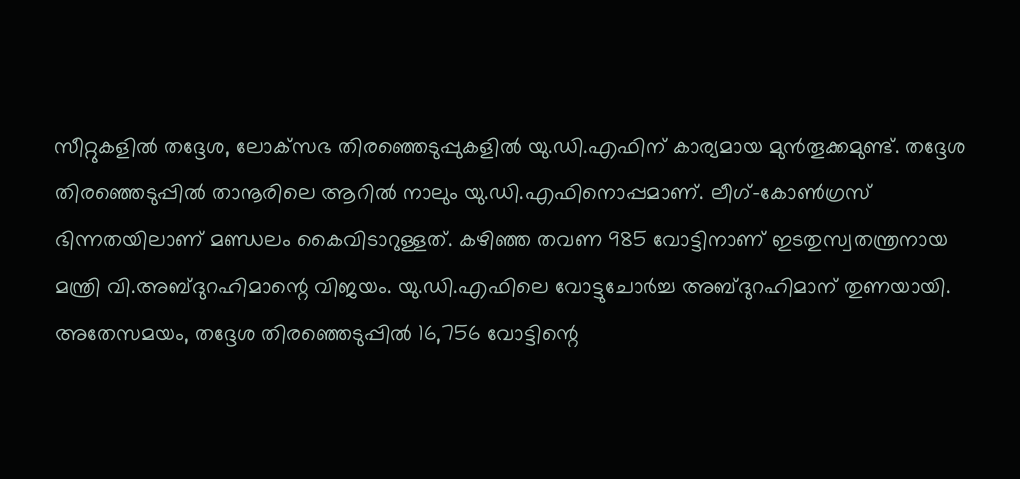സീറ്റുകളിൽ തദ്ദേശ, ലോക്‌സഭ തിരഞ്ഞെടുപ്പുകളിൽ യു.ഡി.എഫിന് കാര്യമായ മുൻതൂക്കമുണ്ട്. തദ്ദേശ തിരഞ്ഞെടുപ്പിൽ താനൂരിലെ ആറിൽ നാലും യു.ഡി.എഫിനൊപ്പമാണ്. ലീഗ്-കോൺഗ്രസ് ഭിന്നതയിലാണ് മണ്ഡലം കൈവിടാറുള്ളത്. കഴിഞ്ഞ തവണ 985 വോട്ടിനാണ് ഇടതുസ്വതന്ത്രനായ മന്ത്രി വി.അബ്ദുറഹിമാന്റെ വിജയം. യു.ഡി.എഫിലെ വോട്ടുചോർച്ച അബ്ദുറഹിമാന് തുണയായി. അതേസമയം, തദ്ദേശ തിരഞ്ഞെടുപ്പിൽ 16,756 വോട്ടിന്റെ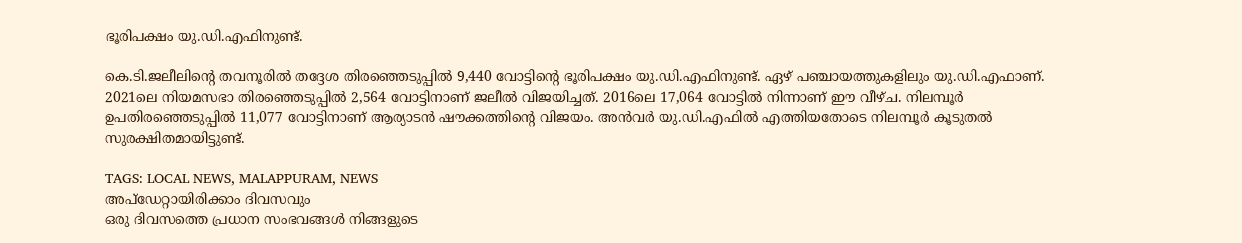ഭൂരിപക്ഷം യു.ഡി.എഫിനുണ്ട്.

കെ.ടി.ജലീലിന്റെ തവനൂരിൽ തദ്ദേശ തിരഞ്ഞെടുപ്പിൽ 9,440 വോട്ടിന്റെ ഭൂരിപക്ഷം യു.ഡി.എഫിനുണ്ട്. ഏഴ് പഞ്ചായത്തുകളിലും യു.ഡി.എഫാണ്. 2021ലെ നിയമസഭാ തിരഞ്ഞെടുപ്പിൽ 2,564 വോട്ടിനാണ് ജലീൽ വിജയിച്ചത്. 2016ലെ 17,064 വോട്ടിൽ നിന്നാണ് ഈ വീഴ്ച. നിലമ്പൂർ ഉപതിരഞ്ഞെടുപ്പിൽ 11,077 വോട്ടിനാണ് ആര്യാടൻ ഷൗക്കത്തിന്റെ വിജയം. അൻവർ യു.ഡി.എഫിൽ എത്തിയതോടെ നിലമ്പൂർ കൂടുതൽ സുരക്ഷിതമായിട്ടുണ്ട്.

TAGS: LOCAL NEWS, MALAPPURAM, NEWS
അപ്ഡേറ്റായിരിക്കാം ദിവസവും
ഒരു ദിവസത്തെ പ്രധാന സംഭവങ്ങൾ നിങ്ങളുടെ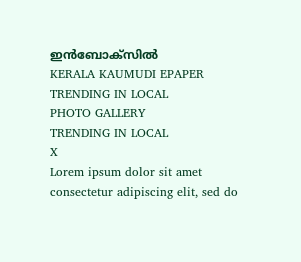ഇൻബോക്സിൽ
KERALA KAUMUDI EPAPER
TRENDING IN LOCAL
PHOTO GALLERY
TRENDING IN LOCAL
X
Lorem ipsum dolor sit amet
consectetur adipiscing elit, sed do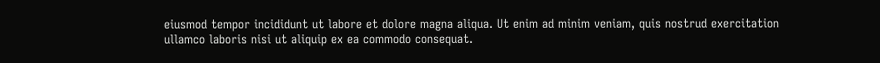eiusmod tempor incididunt ut labore et dolore magna aliqua. Ut enim ad minim veniam, quis nostrud exercitation ullamco laboris nisi ut aliquip ex ea commodo consequat.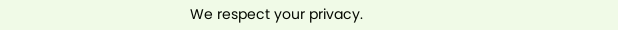We respect your privacy.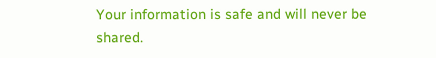Your information is safe and will never be shared.